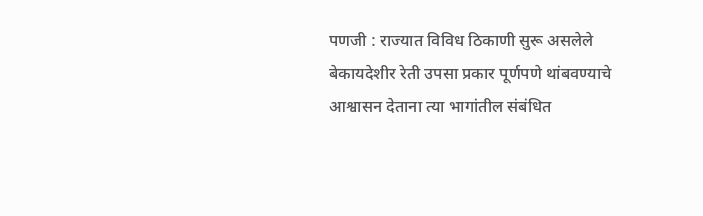पणजी : राज्यात विविध ठिकाणी सुरू असलेले बेकायदेशीर रेती उपसा प्रकार पूर्णपणे थांबवण्याचे आश्वासन देताना त्या भागांतील संबंधित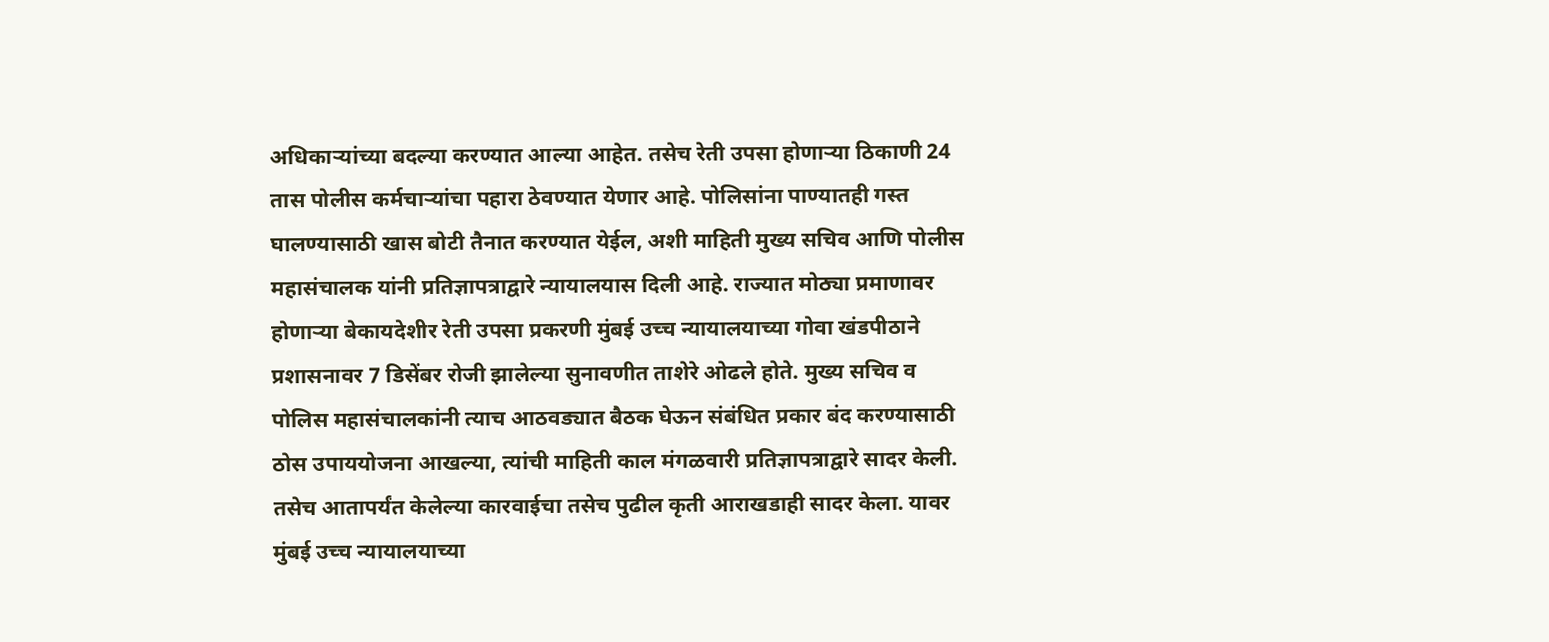अधिकाऱ्यांच्या बदल्या करण्यात आल्या आहेत. तसेच रेती उपसा होणाऱ्या ठिकाणी 24 तास पोलीस कर्मचाऱ्यांचा पहारा ठेवण्यात येणार आहे. पोलिसांना पाण्यातही गस्त घालण्यासाठी खास बोटी तैनात करण्यात येईल, अशी माहिती मुख्य सचिव आणि पोलीस महासंचालक यांनी प्रतिज्ञापत्राद्वारे न्यायालयास दिली आहे. राज्यात मोठ्या प्रमाणावर होणाऱ्या बेकायदेशीर रेती उपसा प्रकरणी मुंबई उच्च न्यायालयाच्या गोवा खंडपीठाने प्रशासनावर 7 डिसेंबर रोजी झालेल्या सुनावणीत ताशेरे ओढले होते. मुख्य सचिव व पोलिस महासंचालकांनी त्याच आठवड्यात बैठक घेऊन संबंधित प्रकार बंद करण्यासाठी ठोस उपाययोजना आखल्या, त्यांची माहिती काल मंगळवारी प्रतिज्ञापत्राद्वारे सादर केली. तसेच आतापर्यंत केलेल्या कारवाईचा तसेच पुढील कृती आराखडाही सादर केला. यावर मुंबई उच्च न्यायालयाच्या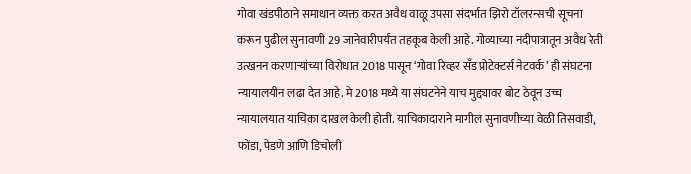गोवा खंडपीठाने समाधान व्यक्त करत अवैध वाळू उपसा संदर्भात झिरो टॉलरन्सची सूचना करून पुढील सुनावणी 29 जानेवारीपर्यंत तहकूब केली आहे. गोव्याच्या नदीपात्रातून अवैध रेती उत्खनन करणाऱ्यांच्या विरोधात 2018 पासून ‘गोवा रिव्हर सँड प्रोटेक्टर्स नेटवर्क’ ही संघटना न्यायालयीन लढा देत आहे. मे 2018 मध्ये या संघटनेने याच मुद्द्यावर बोट ठेवून उच्च न्यायालयात याचिका दाखल केली होती. याचिकादाराने मागील सुनावणीच्या वेळी तिसवाडी, फोंडा, पेडणे आणि डिचोली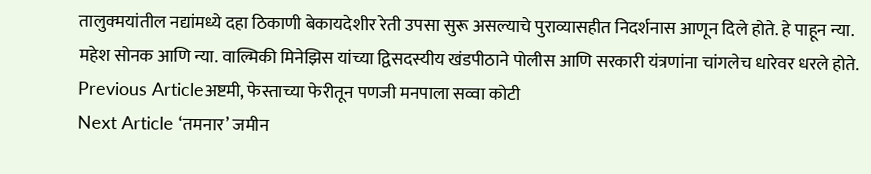तालुक्मयांतील नद्यांमध्ये दहा ठिकाणी बेकायदेशीर रेती उपसा सुरू असल्याचे पुराव्यासहीत निदर्शनास आणून दिले होते. हे पाहून न्या. महेश सोनक आणि न्या. वाल्मिकी मिनेझिस यांच्या द्विसदस्यीय खंडपीठाने पोलीस आणि सरकारी यंत्रणांना चांगलेच धारेवर धरले होते.
Previous Articleअष्टमी, फेस्ताच्या फेरीतून पणजी मनपाला सव्वा कोटी
Next Article ‘तमनार’ जमीन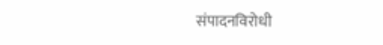संपादनविरोधी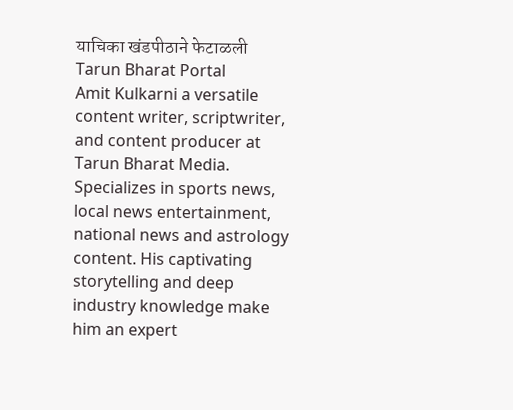याचिका खंडपीठाने फेटाळली
Tarun Bharat Portal
Amit Kulkarni a versatile content writer, scriptwriter, and content producer at Tarun Bharat Media. Specializes in sports news, local news entertainment, national news and astrology content. His captivating storytelling and deep industry knowledge make him an expert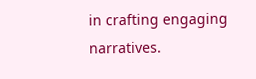in crafting engaging narratives.